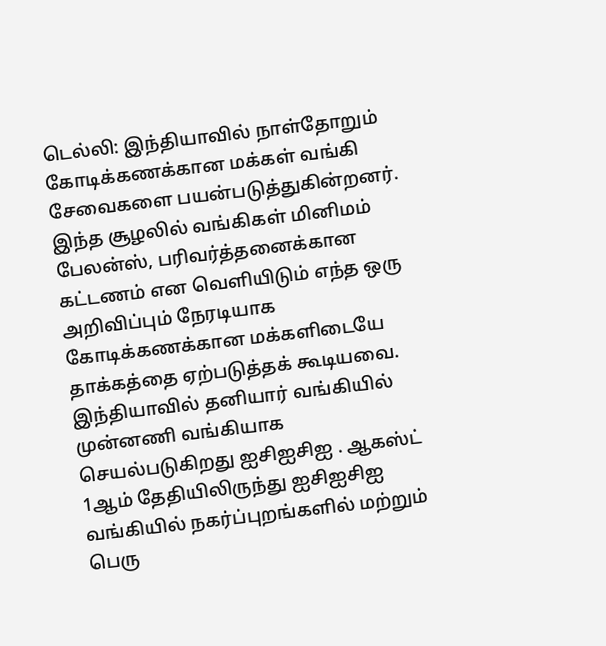டெல்லி: இந்தியாவில் நாள்தோறும் கோடிக்கணக்கான மக்கள் வங்கி சேவைகளை பயன்படுத்துகின்றனர். இந்த சூழலில் வங்கிகள் மினிமம் பேலன்ஸ், பரிவர்த்தனைக்கான கட்டணம் என வெளியிடும் எந்த ஒரு அறிவிப்பும் நேரடியாக கோடிக்கணக்கான மக்களிடையே தாக்கத்தை ஏற்படுத்தக் கூடியவை.
இந்தியாவில் தனியார் வங்கியில் முன்னணி வங்கியாக செயல்படுகிறது ஐசிஐசிஐ . ஆகஸ்ட் 1ஆம் தேதியிலிருந்து ஐசிஐசிஐ வங்கியில் நகர்ப்புறங்களில் மற்றும் பெரு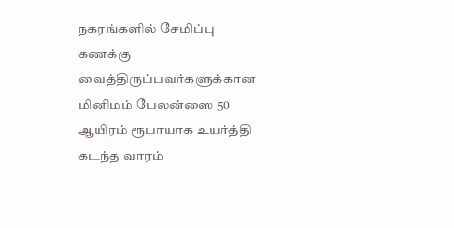நகரங்களில் சேமிப்பு கணக்கு வைத்திருப்பவர்களுக்கான மினிமம் பேலன்ஸை 50 ஆயிரம் ரூபாயாக உயர்த்தி கடந்த வாரம்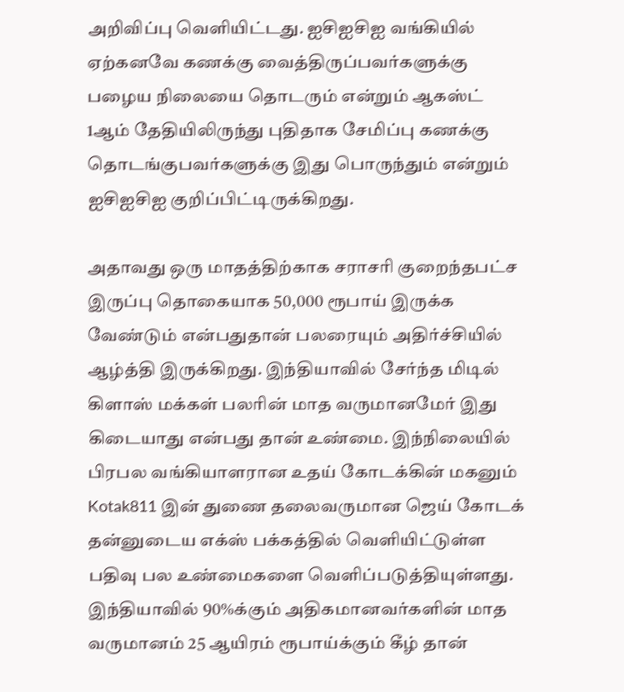அறிவிப்பு வெளியிட்டது. ஐசிஐசிஐ வங்கியில் ஏற்கனவே கணக்கு வைத்திருப்பவர்களுக்கு பழைய நிலையை தொடரும் என்றும் ஆகஸ்ட் 1ஆம் தேதியிலிருந்து புதிதாக சேமிப்பு கணக்கு தொடங்குபவர்களுக்கு இது பொருந்தும் என்றும் ஐசிஐசிஐ குறிப்பிட்டிருக்கிறது.

அதாவது ஒரு மாதத்திற்காக சராசரி குறைந்தபட்ச இருப்பு தொகையாக 50,000 ரூபாய் இருக்க வேண்டும் என்பதுதான் பலரையும் அதிர்ச்சியில் ஆழ்த்தி இருக்கிறது. இந்தியாவில் சேர்ந்த மிடில் கிளாஸ் மக்கள் பலரின் மாத வருமானமேர் இது கிடையாது என்பது தான் உண்மை. இந்நிலையில் பிரபல வங்கியாளரான உதய் கோடக்கின் மகனும் Kotak811 இன் துணை தலைவருமான ஜெய் கோடக் தன்னுடைய எக்ஸ் பக்கத்தில் வெளியிட்டுள்ள பதிவு பல உண்மைகளை வெளிப்படுத்தியுள்ளது.
இந்தியாவில் 90%க்கும் அதிகமானவர்களின் மாத வருமானம் 25 ஆயிரம் ரூபாய்க்கும் கீழ் தான்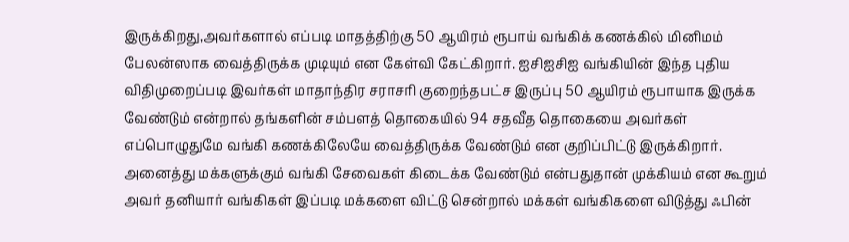இருக்கிறது,அவர்களால் எப்படி மாதத்திற்கு 50 ஆயிரம் ரூபாய் வங்கிக் கணக்கில் மினிமம் பேலன்ஸாக வைத்திருக்க முடியும் என கேள்வி கேட்கிறார். ஐசிஐசிஐ வங்கியின் இந்த புதிய விதிமுறைப்படி இவர்கள் மாதாந்திர சராசரி குறைந்தபட்ச இருப்பு 50 ஆயிரம் ரூபாயாக இருக்க வேண்டும் என்றால் தங்களின் சம்பளத் தொகையில் 94 சதவீத தொகையை அவர்கள் எப்பொழுதுமே வங்கி கணக்கிலேயே வைத்திருக்க வேண்டும் என குறிப்பிட்டு இருக்கிறார்.
அனைத்து மக்களுக்கும் வங்கி சேவைகள் கிடைக்க வேண்டும் என்பதுதான் முக்கியம் என கூறும் அவர் தனியார் வங்கிகள் இப்படி மக்களை விட்டு சென்றால் மக்கள் வங்கிகளை விடுத்து ஃபின்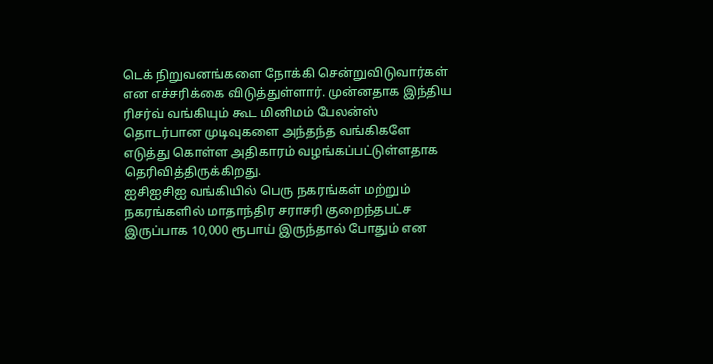டெக் நிறுவனங்களை நோக்கி சென்றுவிடுவார்கள் என எச்சரிக்கை விடுத்துள்ளார். முன்னதாக இந்திய ரிசர்வ் வங்கியும் கூட மினிமம் பேலன்ஸ் தொடர்பான முடிவுகளை அந்தந்த வங்கிகளே எடுத்து கொள்ள அதிகாரம் வழங்கப்பட்டுள்ளதாக தெரிவித்திருக்கிறது.
ஐசிஐசிஐ வங்கியில் பெரு நகரங்கள் மற்றும் நகரங்களில் மாதாந்திர சராசரி குறைந்தபட்ச இருப்பாக 10,000 ரூபாய் இருந்தால் போதும் என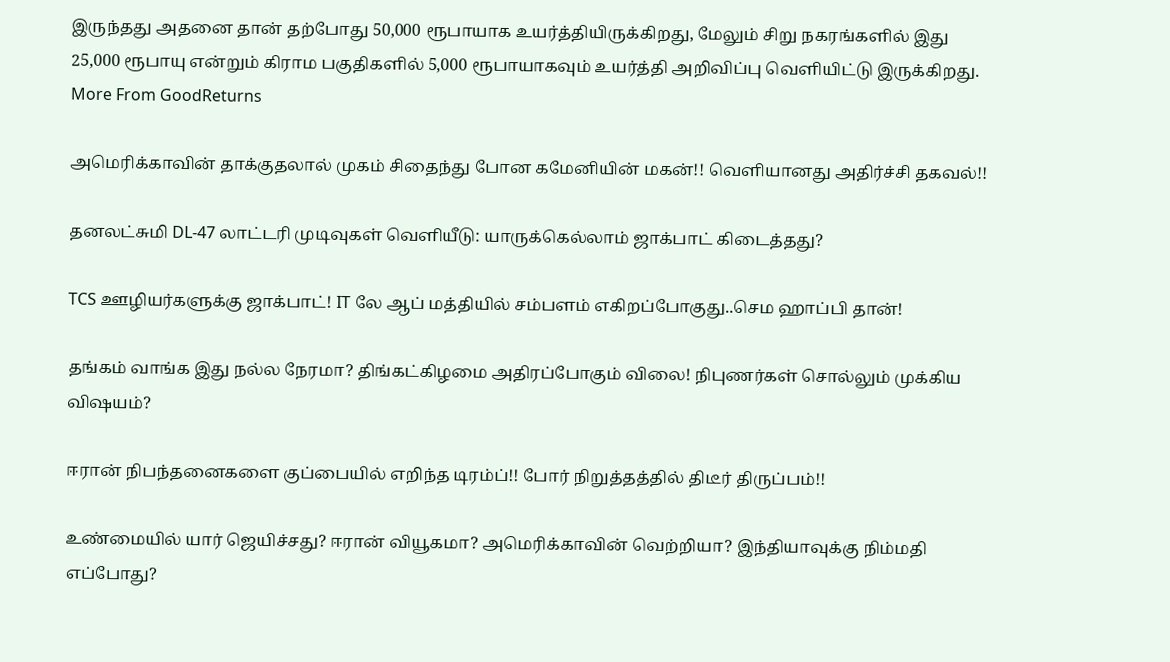இருந்தது அதனை தான் தற்போது 50,000 ரூபாயாக உயர்த்தியிருக்கிறது, மேலும் சிறு நகரங்களில் இது 25,000 ரூபாயு என்றும் கிராம பகுதிகளில் 5,000 ரூபாயாகவும் உயர்த்தி அறிவிப்பு வெளியிட்டு இருக்கிறது.
More From GoodReturns

அமெரிக்காவின் தாக்குதலால் முகம் சிதைந்து போன கமேனியின் மகன்!! வெளியானது அதிர்ச்சி தகவல்!!

தனலட்சுமி DL-47 லாட்டரி முடிவுகள் வெளியீடு: யாருக்கெல்லாம் ஜாக்பாட் கிடைத்தது?

TCS ஊழியர்களுக்கு ஜாக்பாட்! IT லே ஆப் மத்தியில் சம்பளம் எகிறப்போகுது..செம ஹாப்பி தான்!

தங்கம் வாங்க இது நல்ல நேரமா? திங்கட்கிழமை அதிரப்போகும் விலை! நிபுணர்கள் சொல்லும் முக்கிய விஷயம்?

ஈரான் நிபந்தனைகளை குப்பையில் எறிந்த டிரம்ப்!! போர் நிறுத்தத்தில் திடீர் திருப்பம்!!

உண்மையில் யார் ஜெயிச்சது? ஈரான் வியூகமா? அமெரிக்காவின் வெற்றியா? இந்தியாவுக்கு நிம்மதி எப்போது?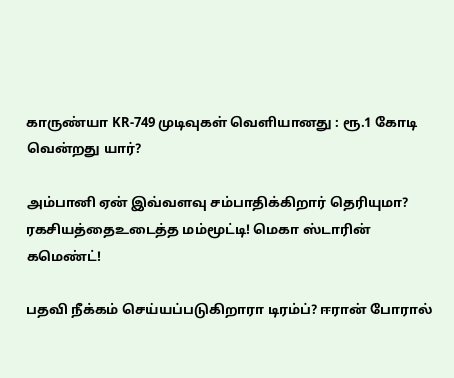காருண்யா KR-749 முடிவுகள் வெளியானது : ரூ.1 கோடி வென்றது யார்?

அம்பானி ஏன் இவ்வளவு சம்பாதிக்கிறார் தெரியுமா? ரகசியத்தைஉடைத்த மம்மூட்டி! மெகா ஸ்டாரின் கமெண்ட்!

பதவி நீக்கம் செய்யப்படுகிறாரா டிரம்ப்? ஈரான் போரால்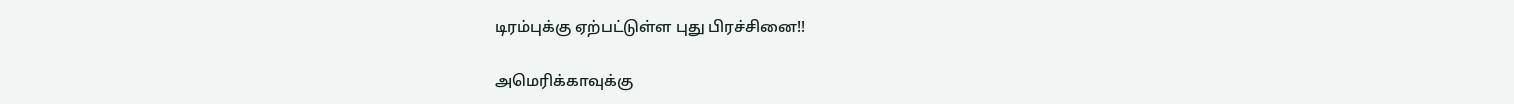டிரம்புக்கு ஏற்பட்டுள்ள புது பிரச்சினை!!

அமெரிக்காவுக்கு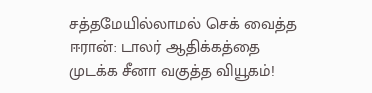சத்தமேயில்லாமல் செக் வைத்த ஈரான்: டாலர் ஆதிக்கத்தை முடக்க சீனா வகுத்த வியூகம்!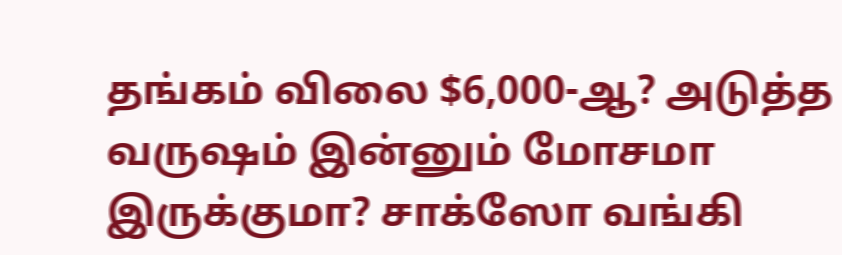தங்கம் விலை $6,000-ஆ? அடுத்த வருஷம் இன்னும் மோசமா இருக்குமா? சாக்ஸோ வங்கி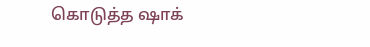கொடுத்த ஷாக்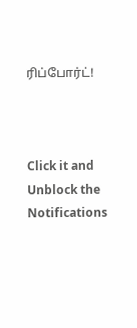ரிப்போர்ட்!



Click it and Unblock the Notifications